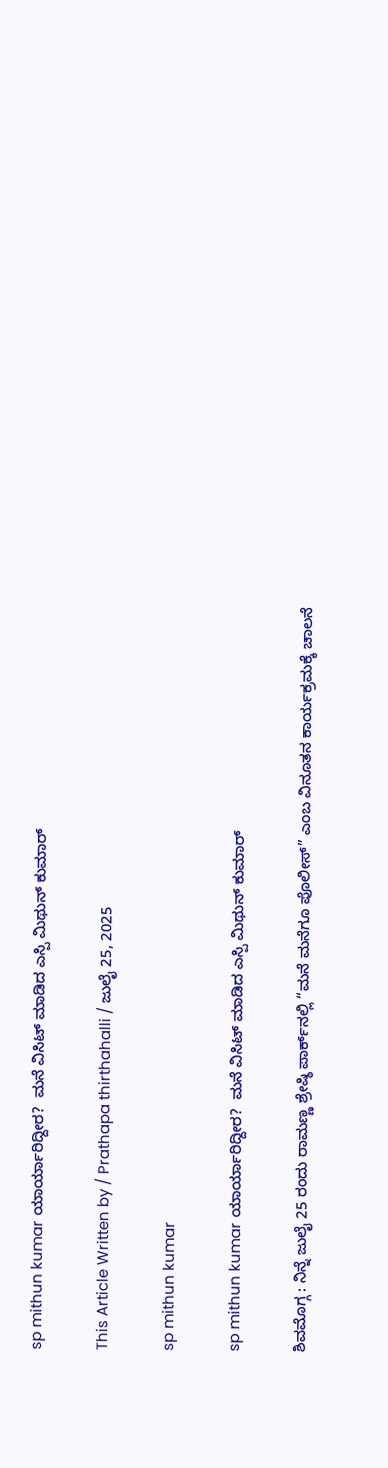sp mithun kumar ಯಾರ್ಯಾರಿದ್ದೀರ?  ಮನೆ ವಿಸಿಟ್ ಮಾಡಿದ ಎಸ್ಪಿ ಮಿಥುನ್ ಕುಮಾರ್

This Article Written by / Prathapa thirthahalli / ಜುಲೈ 25, 2025

sp mithun kumar

sp mithun kumar ಯಾರ್ಯಾರಿದ್ದೀರ?  ಮನೆ ವಿಸಿಟ್ ಮಾಡಿದ ಎಸ್ಪಿ ಮಿಥುನ್ ಕುಮಾರ್

ಶಿವಮೊಗ್ಗ : ನಿನ್ನೆ ಜುಲೈ 25 ರಂದು ರಾಮಣ್ಣ ಶ್ರೇಷ್ಠಿ ಪಾರ್ಕ್‌ನಲ್ಲಿ “ಮನೆ ಮನೆಗೂ ಪೊಲೀಸ್” ಎಂಬ ವಿನೂತನ ಕಾರ್ಯಕ್ರಮಕ್ಕೆ ಚಾಲನೆ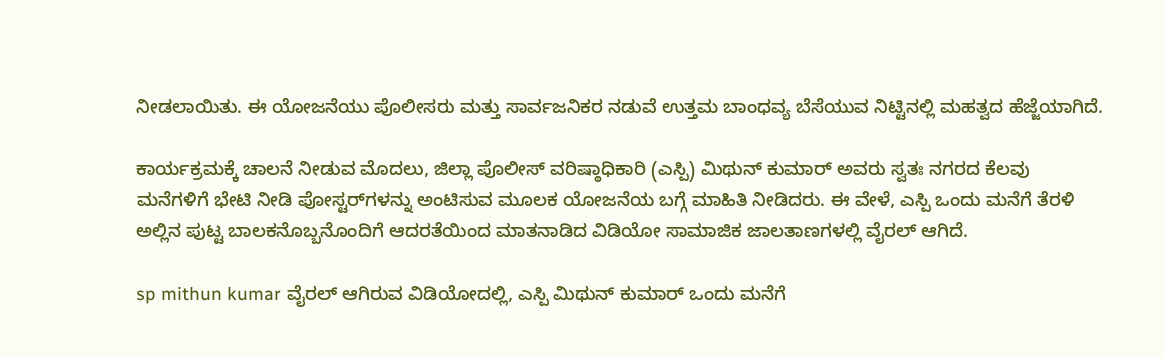ನೀಡಲಾಯಿತು. ಈ ಯೋಜನೆಯು ಪೊಲೀಸರು ಮತ್ತು ಸಾರ್ವಜನಿಕರ ನಡುವೆ ಉತ್ತಮ ಬಾಂಧವ್ಯ ಬೆಸೆಯುವ ನಿಟ್ಟಿನಲ್ಲಿ ಮಹತ್ವದ ಹೆಜ್ಜೆಯಾಗಿದೆ.

ಕಾರ್ಯಕ್ರಮಕ್ಕೆ ಚಾಲನೆ ನೀಡುವ ಮೊದಲು, ಜಿಲ್ಲಾ ಪೊಲೀಸ್ ವರಿಷ್ಠಾಧಿಕಾರಿ (ಎಸ್ಪಿ) ಮಿಥುನ್ ಕುಮಾರ್ ಅವರು ಸ್ವತಃ ನಗರದ ಕೆಲವು ಮನೆಗಳಿಗೆ ಭೇಟಿ ನೀಡಿ ಪೋಸ್ಟರ್‌ಗಳನ್ನು ಅಂಟಿಸುವ ಮೂಲಕ ಯೋಜನೆಯ ಬಗ್ಗೆ ಮಾಹಿತಿ ನೀಡಿದರು. ಈ ವೇಳೆ, ಎಸ್ಪಿ ಒಂದು ಮನೆಗೆ ತೆರಳಿ ಅಲ್ಲಿನ ಪುಟ್ಟ ಬಾಲಕನೊಬ್ಬನೊಂದಿಗೆ ಆದರತೆಯಿಂದ ಮಾತನಾಡಿದ ವಿಡಿಯೋ ಸಾಮಾಜಿಕ ಜಾಲತಾಣಗಳಲ್ಲಿ ವೈರಲ್ ಆಗಿದೆ.

sp mithun kumar ವೈರಲ್ ಆಗಿರುವ ವಿಡಿಯೋದಲ್ಲಿ, ಎಸ್ಪಿ ಮಿಥುನ್ ಕುಮಾರ್ ಒಂದು ಮನೆಗೆ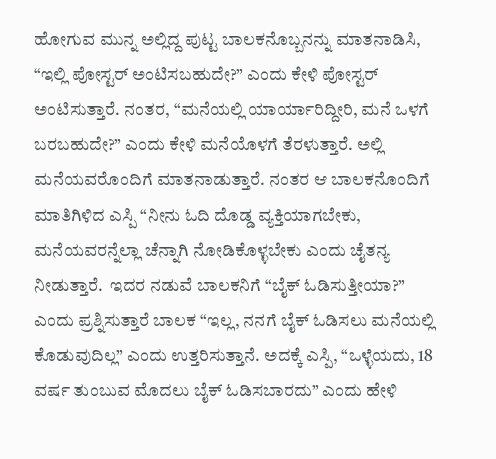ಹೋಗುವ ಮುನ್ನ ಅಲ್ಲಿದ್ದ ಪುಟ್ಟ ಬಾಲಕನೊಬ್ಬನನ್ನು ಮಾತನಾಡಿಸಿ, “ಇಲ್ಲಿ ಪೋಸ್ಟರ್ ಅಂಟಿಸಬಹುದೇ?” ಎಂದು ಕೇಳಿ ಪೋಸ್ಟರ್ ಅಂಟಿಸುತ್ತಾರೆ. ನಂತರ, “ಮನೆಯಲ್ಲಿ ಯಾರ್ಯಾರಿದ್ದೀರಿ, ಮನೆ ಒಳಗೆ ಬರಬಹುದೇ?” ಎಂದು ಕೇಳಿ ಮನೆಯೊಳಗೆ ತೆರಳುತ್ತಾರೆ. ಅಲ್ಲಿ ಮನೆಯವರೊಂದಿಗೆ ಮಾತನಾಡುತ್ತಾರೆ. ನಂತರ ಆ ಬಾಲಕನೊಂದಿಗೆ ಮಾತಿಗಿಳಿದ ಎಸ್ಪಿ “ನೀನು ಓದಿ ದೊಡ್ಡ ವ್ಯಕ್ತಿಯಾಗಬೇಕು, ಮನೆಯವರನ್ನೆಲ್ಲಾ ಚೆನ್ನಾಗಿ ನೋಡಿಕೊಳ್ಳಬೇಕು ಎಂದು ಚೈತನ್ಯ ನೀಡುತ್ತಾರೆ.  ಇದರ ನಡುವೆ ಬಾಲಕನಿಗೆ “ಬೈಕ್ ಓಡಿಸುತ್ತೀಯಾ?” ಎಂದು ಪ್ರಶ್ನಿಸುತ್ತಾರೆ ಬಾಲಕ “ಇಲ್ಲ, ನನಗೆ ಬೈಕ್ ಓಡಿಸಲು ಮನೆಯಲ್ಲಿ ಕೊಡುವುದಿಲ್ಲ” ಎಂದು ಉತ್ತರಿಸುತ್ತಾನೆ. ಅದಕ್ಕೆ ಎಸ್ಪಿ, “ಒಳ್ಳೆಯದು, 18 ವರ್ಷ ತುಂಬುವ ಮೊದಲು ಬೈಕ್ ಓಡಿಸಬಾರದು” ಎಂದು ಹೇಳಿ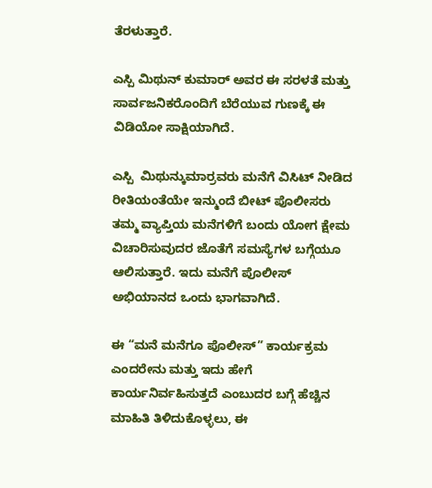ತೆರಳುತ್ತಾರೆ.

ಎಸ್ಪಿ ಮಿಥುನ್ ಕುಮಾರ್ ಅವರ ಈ ಸರಳತೆ ಮತ್ತು ಸಾರ್ವಜನಿಕರೊಂದಿಗೆ ಬೆರೆಯುವ ಗುಣಕ್ಕೆ ಈ ವಿಡಿಯೋ ಸಾಕ್ಷಿಯಾಗಿದೆ.

ಎಸ್ಪಿ  ಮಿಥುನ್ಕುಮಾರ್ರವರು ಮನೆಗೆ ವಿಸಿಟ್ ನೀಡಿದ ರೀತಿಯಂತೆಯೇ ಇನ್ಮುಂದೆ ಬೀಟ್ ಪೊಲೀಸರು ತಮ್ಮ ವ್ಯಾಪ್ತಿಯ ಮನೆಗಳಿಗೆ ಬಂದು ಯೋಗ ಕ್ಷೇಮ ವಿಚಾರಿಸುವುದರ ಜೊತೆಗೆ ಸಮಸ್ಯೆಗಳ ಬಗ್ಗೆಯೂ ಆಲಿಸುತ್ತಾರೆ. ಇದು ಮನೆಗೆ ಪೊಲೀಸ್ ಅಭಿಯಾನದ ಒಂದು ಭಾಗವಾಗಿದೆ.

ಈ “ಮನೆ ಮನೆಗೂ ಪೊಲೀಸ್” ಕಾರ್ಯಕ್ರಮ ಎಂದರೇನು ಮತ್ತು ಇದು ಹೇಗೆ ಕಾರ್ಯನಿರ್ವಹಿಸುತ್ತದೆ ಎಂಬುದರ ಬಗ್ಗೆ ಹೆಚ್ಚಿನ ಮಾಹಿತಿ ತಿಳಿದುಕೊಳ್ಳಲು, ಈ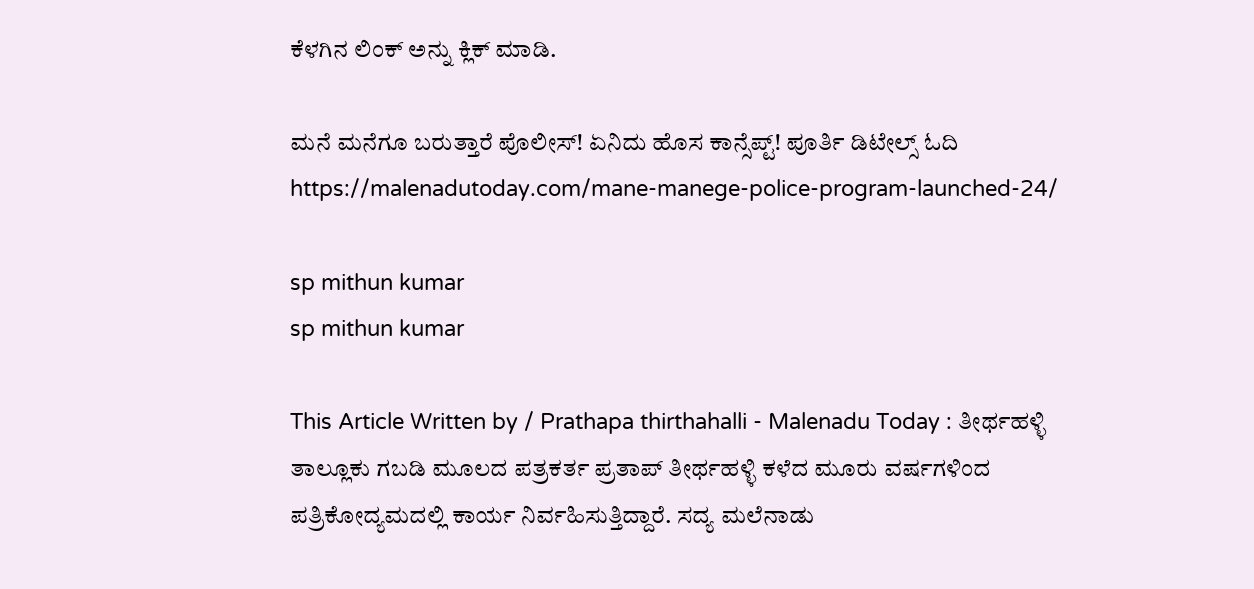ಕೆಳಗಿನ ಲಿಂಕ್ ಅನ್ನು ಕ್ಲಿಕ್ ಮಾಡಿ.

ಮನೆ ಮನೆಗೂ ಬರುತ್ತಾರೆ ಪೊಲೀಸ್! ಏನಿದು ಹೊಸ ಕಾನ್ಸೆಪ್ಟ್! ಪೂರ್ತಿ ಡಿಟೇಲ್ಸ್ ಓದಿ https://malenadutoday.com/mane-manege-police-program-launched-24/

sp mithun kumar
sp mithun kumar

This Article Written by / Prathapa thirthahalli - Malenadu Today : ತೀರ್ಥಹಳ್ಳಿ ತಾಲ್ಲೂಕು ಗಬಡಿ ಮೂಲದ ಪತ್ರಕರ್ತ ಪ್ರತಾಪ್ ತೀರ್ಥಹಳ್ಳಿ ಕಳೆದ ಮೂರು ವರ್ಷಗಳಿಂದ ಪತ್ರಿಕೋದ್ಯಮದಲ್ಲಿ ಕಾರ್ಯ ನಿರ್ವಹಿಸುತ್ತಿದ್ದಾರೆ. ಸದ್ಯ ಮಲೆನಾಡು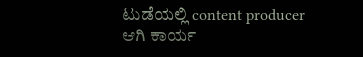ಟುಡೆಯಲ್ಲಿ content producer ಆಗಿ ಕಾರ್ಯ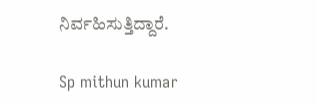ನಿರ್ವಹಿಸುತ್ತಿದ್ದಾರೆ.

Sp mithun kumar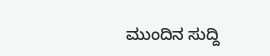ಮುಂದಿನ ಸುದ್ದಿ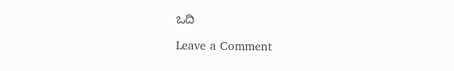ಒದಿ

Leave a Comment